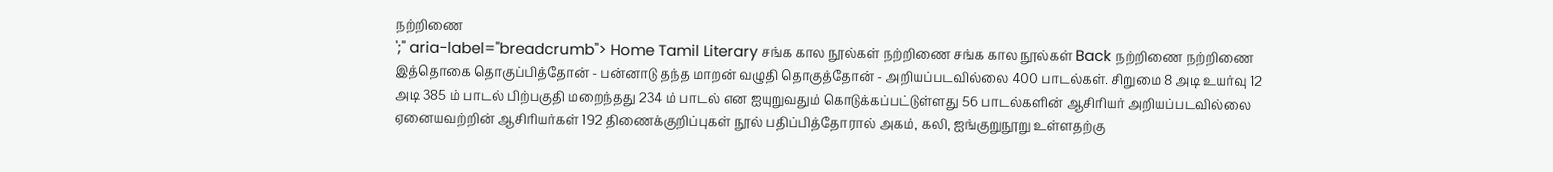நற்றிணை
';" aria-label="breadcrumb"> Home Tamil Literary சங்க கால நூல்கள் நற்றிணை சங்க கால நூல்கள் Back நற்றிணை நற்றிணை இத்தொகை தொகுப்பித்தோன் - பன்னாடு தந்த மாறன் வழுதி தொகுத்தோன் - அறியப்படவில்லை 400 பாடல்கள். சிறுமை 8 அடி உயர்வு 12 அடி 385 ம் பாடல் பிற்பகுதி மறைந்தது 234 ம் பாடல் என ஐயுறுவதும் கொடுக்கப்பட்டுள்ளது 56 பாடல்களின் ஆசிரியர் அறியப்படவில்லை ஏனையவற்றின் ஆசிரியர்கள் 192 திணைக்குறிப்புகள் நூல் பதிப்பித்தோரால் அகம், கலி, ஐங்குறுநூறு உள்ளதற்கு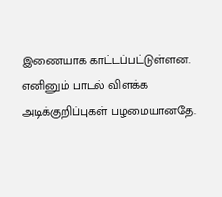இணையாக காட்டப்பட்டுள்ளன. எனினும் பாடல் விளக்க அடிக்குறிப்புகள் பழமையானதே.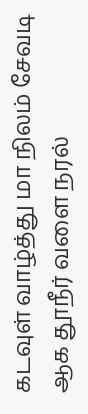கடவுள் வாழ்த்து மா நிலம் சேவடி ஆக தூநீர் வளை நரல்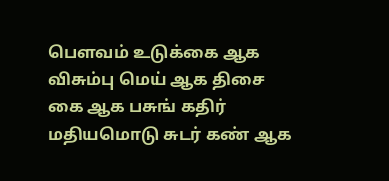பௌவம் உடுக்கை ஆக விசும்பு மெய் ஆக திசை கை ஆக பசுங் கதிர் மதியமொடு சுடர் கண் ஆக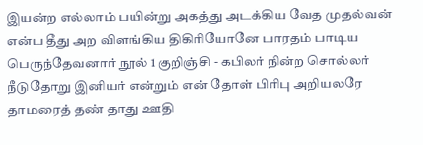இயன்ற எல்லாம் பயின்று அகத்து அடக்கிய வேத முதல்வன் என்ப தீது அற விளங்கிய திகிரியோனே பாரதம் பாடிய பெருந்தேவனார் நூல் 1 குறிஞ்சி - கபிலர் நின்ற சொல்லர் நீடுதோறு இனியர் என்றும் என் தோள் பிரிபு அறியலரே தாமரைத் தண் தாது ஊதி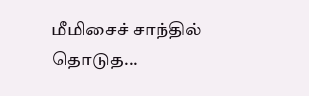மீமிசைச் சாந்தில் தொடுத...